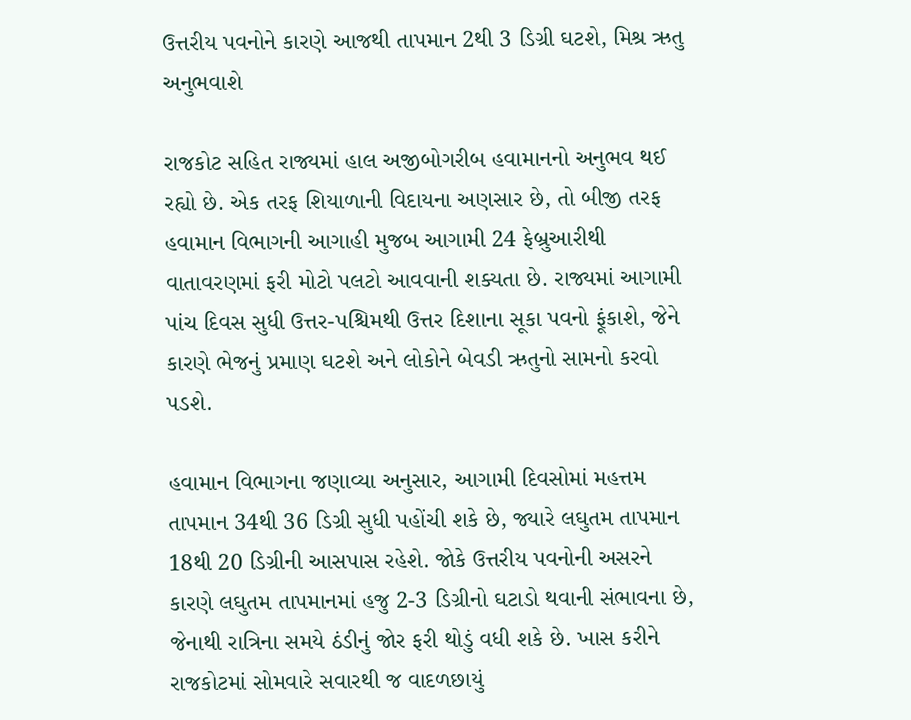ઉત્તરીય પવનોને કારણે આજથી તાપમાન 2થી 3 ડિગ્રી ઘટશે, મિશ્ર ઋતુ અનુભવાશે

રાજકોટ સહિત રાજ્યમાં હાલ અજીબોગરીબ હવામાનનો અનુભવ થઈ રહ્યો છે. એક તરફ શિયાળાની વિદાયના અણસાર છે, તો બીજી તરફ હવામાન વિભાગની આગાહી મુજબ આગામી 24 ફેબ્રુઆરીથી વાતાવરણમાં ફરી મોટો પલટો આવવાની શક્યતા છે. રાજ્યમાં આગામી પાંચ દિવસ સુધી ઉત્તર-પશ્ચિમથી ઉત્તર દિશાના સૂકા પવનો ફૂંકાશે, જેને કારણે ભેજનું પ્રમાણ ઘટશે અને લોકોને બેવડી ઋતુનો સામનો કરવો પડશે.

હવામાન વિભાગના જણાવ્યા અનુસાર, આગામી દિવસોમાં મહત્તમ તાપમાન 34થી 36 ડિગ્રી સુધી પહોંચી શકે છે, જ્યારે લઘુતમ તાપમાન 18થી 20 ડિગ્રીની આસપાસ રહેશે. જોકે ઉત્તરીય પવનોની અસરને કારણે લઘુતમ તાપમાનમાં હજુ 2-3 ડિગ્રીનો ઘટાડો થવાની સંભાવના છે, જેનાથી રાત્રિના સમયે ઠંડીનું જોર ફરી થોડું વધી શકે છે. ખાસ કરીને રાજકોટમાં સોમવારે સવારથી જ વાદળછાયું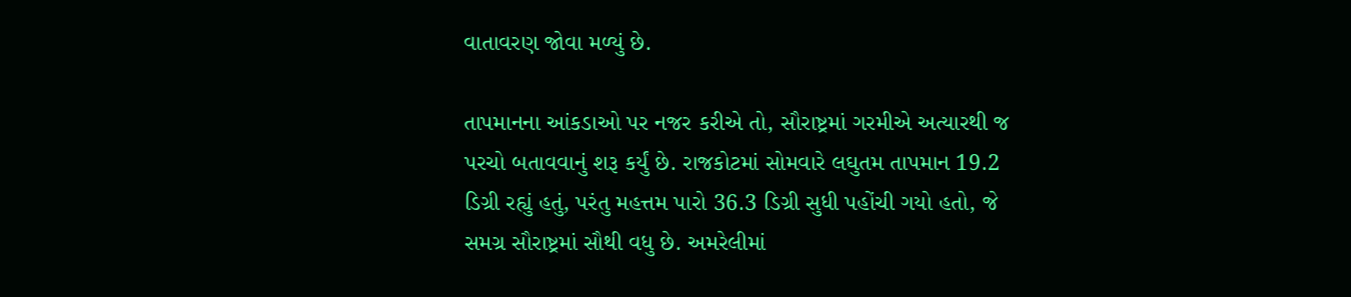વાતાવરણ જોવા મળ્યું છે.

તાપમાનના આંકડાઓ પર નજર કરીએ તો, સૌરાષ્ટ્રમાં ગરમીએ અત્યારથી જ પરચો બતાવવાનું શરૂ કર્યું છે. રાજકોટમાં સોમવારે લઘુતમ તાપમાન 19.2 ડિગ્રી રહ્યું હતું, પરંતુ મહત્તમ પારો 36.3 ડિગ્રી સુધી પહોંચી ગયો હતો, જે સમગ્ર સૌરાષ્ટ્રમાં સૌથી વધુ છે. અમરેલીમાં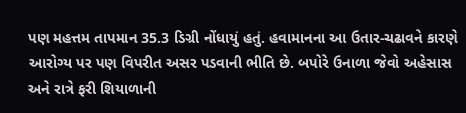પણ મહત્તમ તાપમાન 35.3 ડિગ્રી નોંધાયું હતું. હવામાનના આ ઉતાર-ચઢાવને કારણે આરોગ્ય પર પણ વિપરીત અસર પડવાની ભીતિ છે. બપોરે ઉનાળા જેવો અહેસાસ અને રાત્રે ફરી શિયાળાની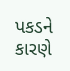પકડને કારણે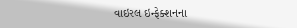વાઇરલ ઇન્ફેક્શનના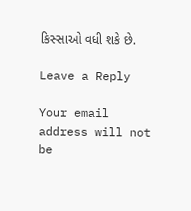કિસ્સાઓ વધી શકે છે.

Leave a Reply

Your email address will not be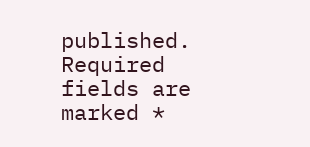published. Required fields are marked *